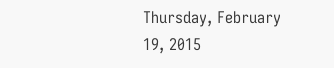Thursday, February 19, 2015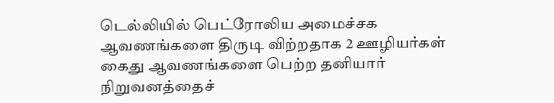டெல்லியில் பெட்ரோலிய அமைச்சக ஆவணங்களை திருடி விற்றதாக 2 ஊழியர்கள் கைது ஆவணங்களை பெற்ற தனியார் நிறுவனத்தைச்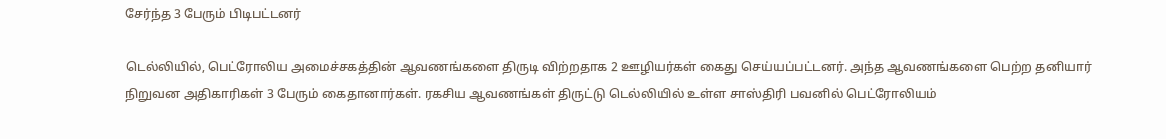சேர்ந்த 3 பேரும் பிடிபட்டனர்

டெல்லியில், பெட்ரோலிய அமைச்சகத்தின் ஆவணங்களை திருடி விற்றதாக 2 ஊழியர்கள் கைது செய்யப்பட்டனர். அந்த ஆவணங்களை பெற்ற தனியார் நிறுவன அதிகாரிகள் 3 பேரும் கைதானார்கள். ரகசிய ஆவணங்கள் திருட்டு டெல்லியில் உள்ள சாஸ்திரி பவனில் பெட்ரோலியம்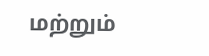மற்றும்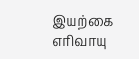இயற்கை எரிவாயு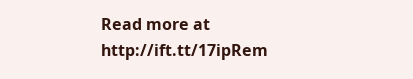Read more at http://ift.tt/17ipRem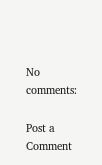No comments:

Post a Comment